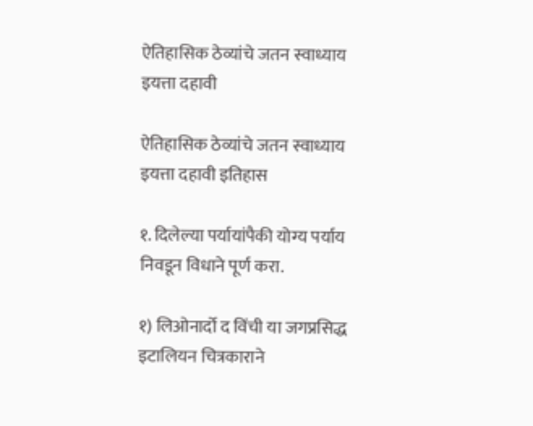ऐतिहासिक ठेव्यांचे जतन स्वाध्याय इयत्ता दहावी

ऐतिहासिक ठेव्यांचे जतन स्वाध्याय इयत्ता दहावी इतिहास

१. दिलेल्या पर्यायांपैकी योग्य पर्याय निवडून विधाने पूर्ण करा.

१) लिओनार्दो द विंची या जगप्रसिद्ध इटालियन चित्रकाराने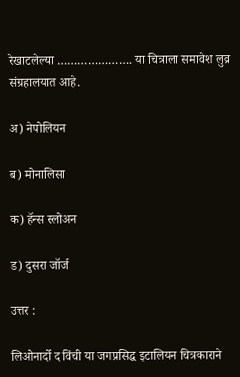रेखाटलेल्या …………………. या चित्राला समावेश लुव्र संग्रहालयात आहे.

अ) नेपोलियन

ब) मोनालिसा

क) हॅन्स स्लोअन

ड) दुसरा जॉर्ज

उत्तर :

लिओनार्दो द विंची या जगप्रसिद्ध इटालियन चित्रकाराने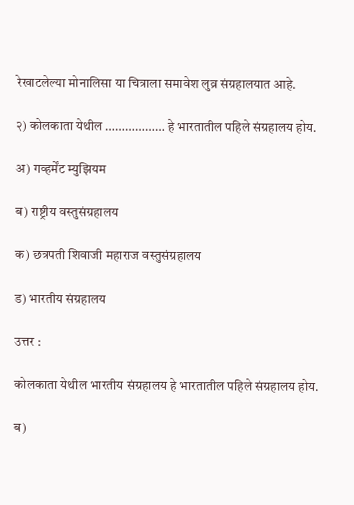रेखाटलेल्या मोनालिसा या चित्राला समावेश लुव्र संग्रहालयात आहे.

२) कोलकाता येथील ……………… हे भारतातील पहिले संग्रहालय होय.

अ) गव्हर्मेंट म्युझियम

ब) राष्ट्रीय वस्तुसंग्रहालय

क) छत्रपती शिवाजी महाराज वस्तुसंग्रहालय

ड) भारतीय संग्रहालय

उत्तर :

कोलकाता येथील भारतीय संग्रहालय हे भारतातील पहिले संग्रहालय होय.

ब)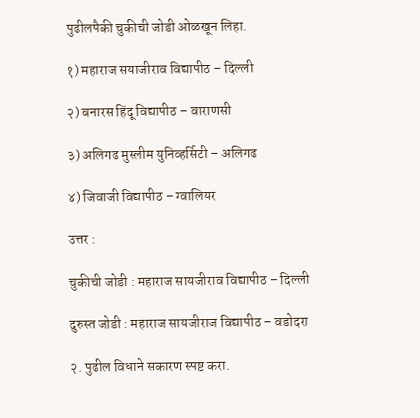पुढीलपैकी चुकीची जोडी ओळखून लिहा.

१) महाराज सयाजीराव विद्यापीठ – दिल्ली

२) बनारस हिंदू विद्यापीठ – वाराणसी

३) अलिगढ मुस्लीम युनिव्हर्सिटी – अलिगढ

४) जिवाजी विद्यापीठ – ग्वालियर

उत्तर :

चुकीची जोडी : महाराज सायजीराव विद्यापीठ – दिल्ली

दुरुस्त जोडी : महाराज सायजीराज विद्यापीठ – वडोदरा

२. पुढील विधाने सकारण स्पष्ट करा.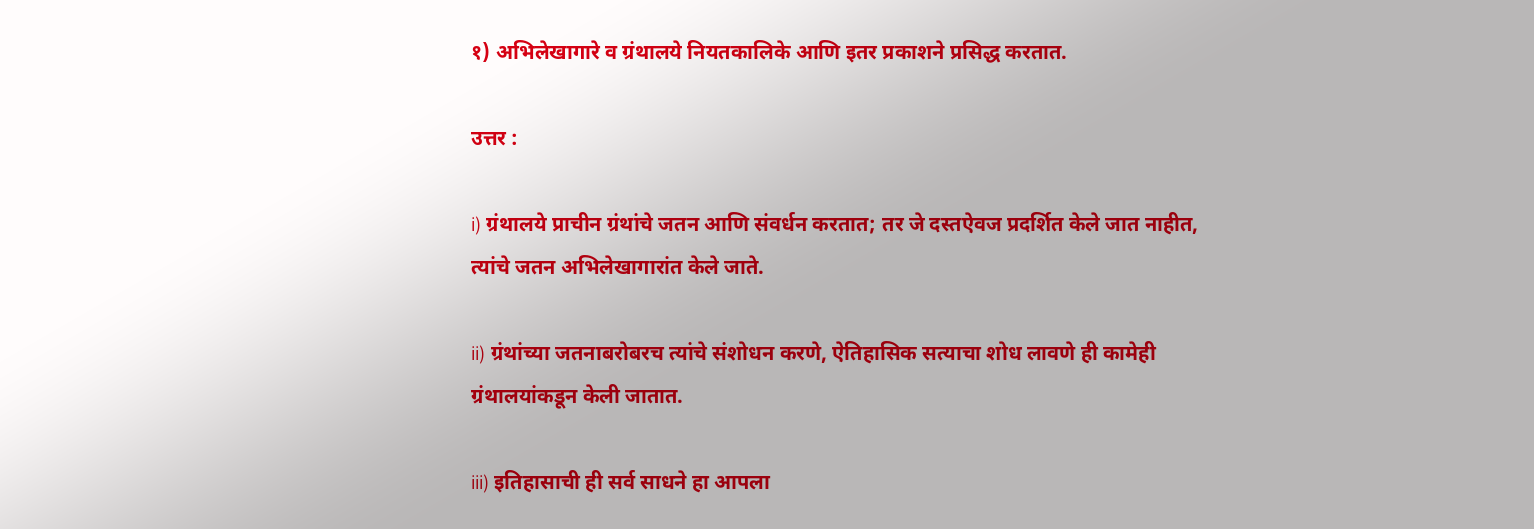१) अभिलेखागारे व ग्रंथालये नियतकालिके आणि इतर प्रकाशने प्रसिद्ध करतात.

उत्तर :

i) ग्रंथालये प्राचीन ग्रंथांचे जतन आणि संवर्धन करतात; तर जे दस्तऐवज प्रदर्शित केले जात नाहीत, त्यांचे जतन अभिलेखागारांत केले जाते.

ii) ग्रंथांच्या जतनाबरोबरच त्यांचे संशोधन करणे, ऐतिहासिक सत्याचा शोध लावणे ही कामेही ग्रंथालयांकडून केली जातात.

iii) इतिहासाची ही सर्व साधने हा आपला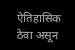ऐतिहासिक ठेवा असून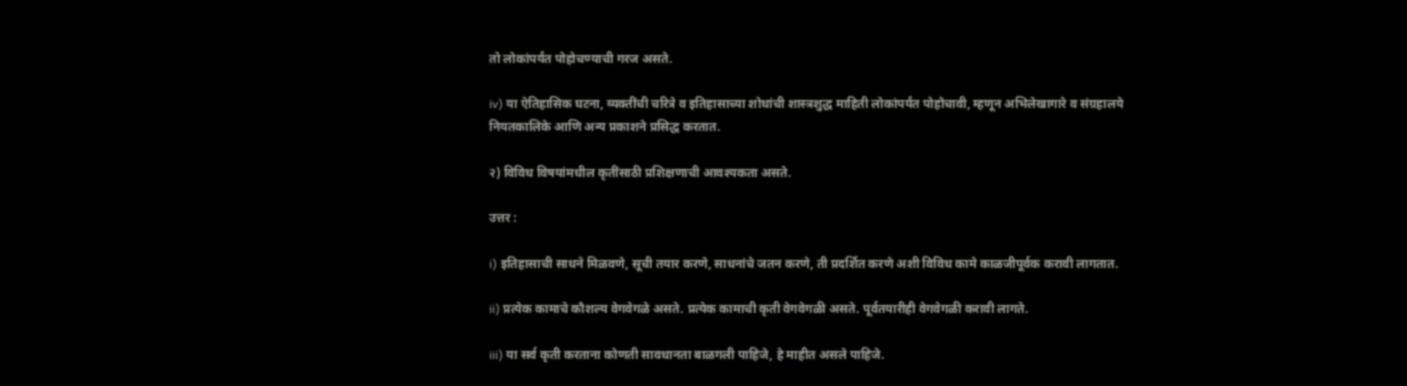तो लोकांपर्यंत पोहोचण्याची गरज असते.

iv) या ऐतिहासिक घटना, व्यक्तींची चरित्रे व इतिहासाच्या शोधांची शास्त्रशुद्ध माहिती लोकांपर्यंत पोहोचावी, म्हणून अभिलेखागारे व संग्रहालये नियतकालिके आणि अन्य प्रकाशने प्रसिद्ध करतात.

२) विविध विषयांमधील कृतींसाठी प्रशिक्षणाची आवश्यकता असते.

उत्तर :

i) इतिहासाची साधने मिळवणे, सूची तयार करणे, साधनांचे जतन करणे, ती प्रदर्शित करणे अशी विविध कामे काळजीपूर्वक करावी लागतात.

ii) प्रत्येक कामाचे कौशल्य वेगवेगळे असते. प्रत्येक कामाची कृती वेगवेगळी असते. पूर्वतयारीही वेगवेगळी करावी लागते.

iii) या सर्व कृती करताना कोणती सावधानता बाळगली पाहिजे, हे माहीत असले पाहिजे.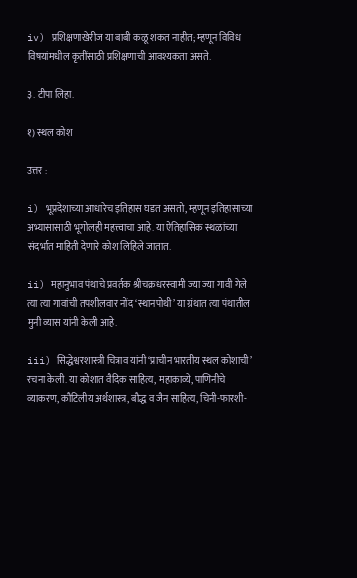iv) प्रशिक्षणाखेरीज या बाबी कळू शकत नाहीत; म्हणून विविध विषयांमधील कृतींसाठी प्रशिक्षणाची आवश्यकता असते.

३. टीपा लिहा.

१) स्थल कोश

उत्तर :

i) भूप्रदेशाच्या आधारेच इतिहास घडत असतो, म्हणून इतिहासाच्या अभ्यासासाठी भूगोलही महत्त्वाचा आहे. या ऐतिहासिक स्थळांच्या संदर्भात माहिती देणारे कोश लिहिले जातात.

ii) महानुभाव पंथाचे प्रवर्तक श्रीचक्रधरस्वामी ज्या ज्या गावी गेले त्या त्या गावांची तपशीलवार नोंद ‘स्थानपोथी’ या ग्रंथात त्या पंथातील मुनी व्यास यांनी केली आहे.

iii) सिद्धेश्वरशास्त्री चित्राव यांनी ‘प्राचीन भारतीय स्थल कोशाची’ रचना केली. या कोशात वैदिक साहित्य, महाकाव्ये, पाणिनीचे व्याकरण, कौटिलीय अर्थशास्त्र, बौद्ध व जैन साहित्य, चिनी-फारशी-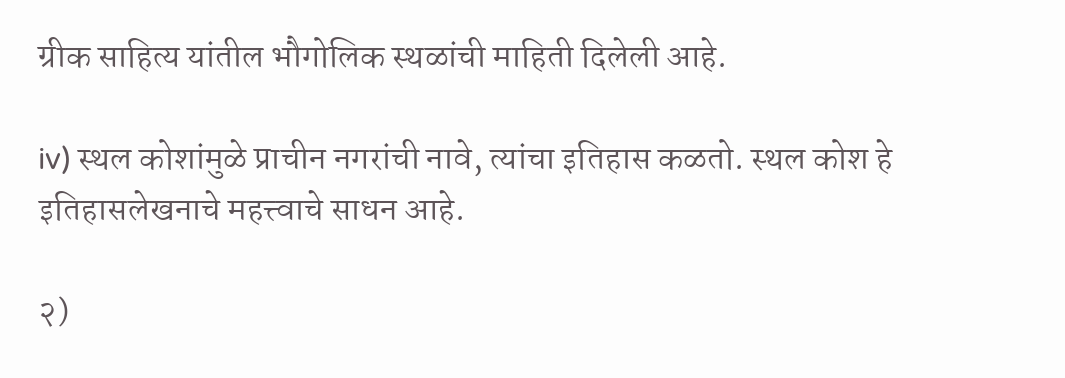ग्रीक साहित्य यांतील भौगोलिक स्थळांची माहिती दिलेली आहे.

iv) स्थल कोशांमुळे प्राचीन नगरांची नावे, त्यांचा इतिहास कळतो. स्थल कोश हे इतिहासलेखनाचे महत्त्वाचे साधन आहे.

२)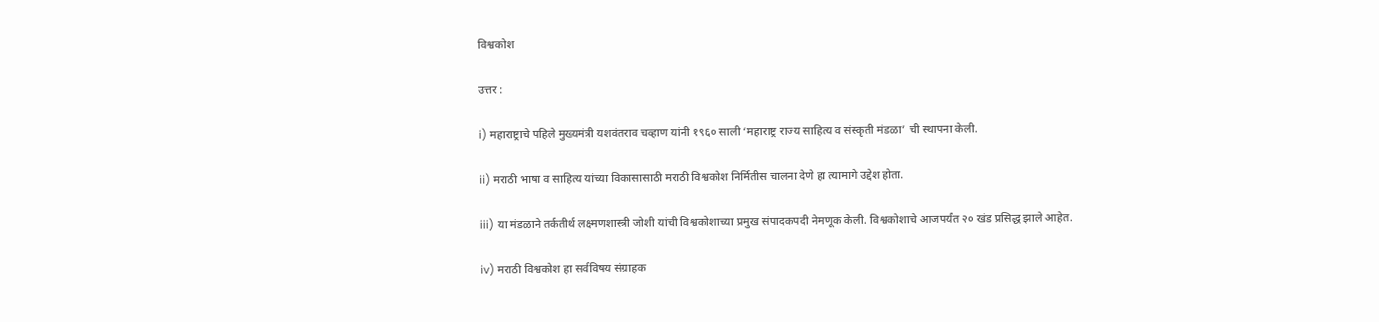विश्वकोश

उत्तर :

i) महाराष्ट्राचे पहिले मुख्यमंत्री यशवंतराव चव्हाण यांनी १९६० साली ‘महाराष्ट्र राज्य साहित्य व संस्कृती मंडळा’ ची स्थापना केली.

ii) मराठी भाषा व साहित्य यांच्या विकासासाठी मराठी विश्वकोश निर्मितीस चालना देणे हा त्यामागे उद्देश होता.

iii) या मंडळाने तर्कतीर्थ लक्ष्मणशास्त्री जोशी यांची विश्वकोशाच्या प्रमुख संपादकपदी नेमणूक केली. विश्वकोशाचे आजपर्यंत २० खंड प्रसिद्ध झाले आहेत.

iv) मराठी विश्वकोश हा सर्वविषय संग्राहक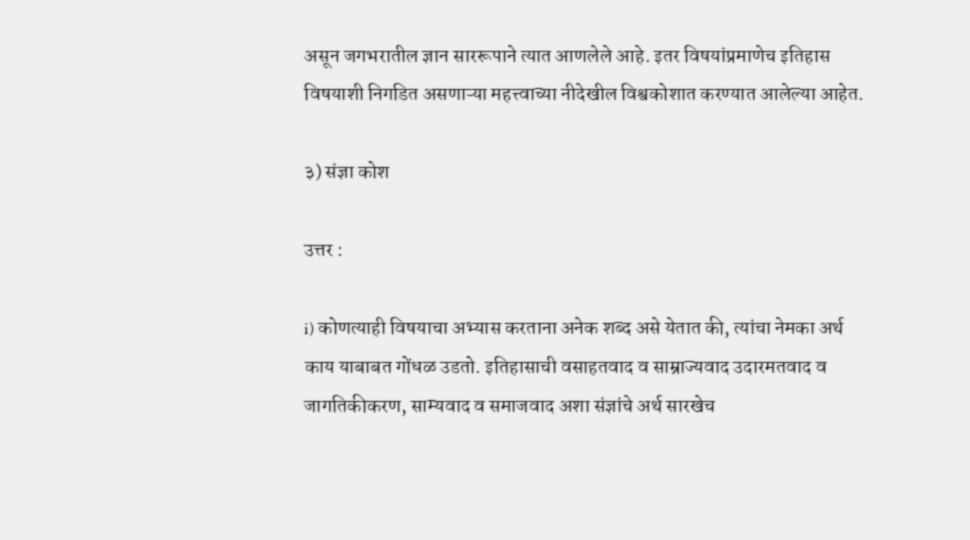असून जगभरातील ज्ञान साररूपाने त्यात आणलेले आहे. इतर विषयांप्रमाणेच इतिहास विषयाशी निगडित असणाऱ्या महत्त्वाच्या नीदेखील विश्वकोशात करण्यात आलेल्या आहेत.

३) संज्ञा कोश

उत्तर :

i) कोणत्याही विषयाचा अभ्यास करताना अनेक शब्द असे येतात की, त्यांचा नेमका अर्थ काय याबाबत गोंधळ उडतो. इतिहासाची वसाहतवाद व साम्राज्यवाद उदारमतवाद व जागतिकीकरण, साम्यवाद व समाजवाद अशा संज्ञांचे अर्थ सारखेच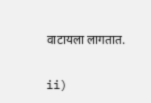वाटायला लागतात.

ii)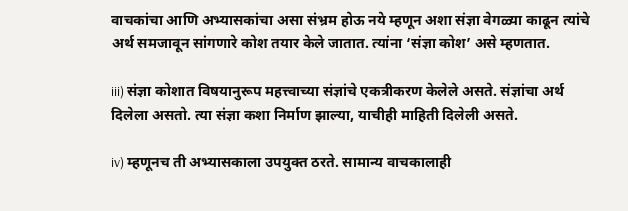वाचकांचा आणि अभ्यासकांचा असा संभ्रम होऊ नये म्हणून अशा संज्ञा वेगळ्या काढून त्यांचे अर्थ समजावून सांगणारे कोश तयार केले जातात. त्यांना ‘संज्ञा कोश’ असे म्हणतात.

iii) संज्ञा कोशात विषयानुरूप महत्त्वाच्या संज्ञांचे एकत्रीकरण केलेले असते. संज्ञांचा अर्थ दिलेला असतो. त्या संज्ञा कशा निर्माण झाल्या, याचीही माहिती दिलेली असते.

iv) म्हणूनच ती अभ्यासकाला उपयुक्त ठरते. सामान्य वाचकालाही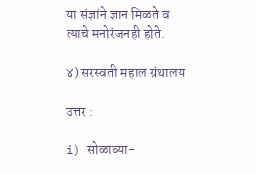या संज्ञांने ज्ञान मिळते व त्याचे मनोरंजनही होते.

४) सरस्वती महाल ग्रंथालय

उत्तर :

i) सोळाव्या-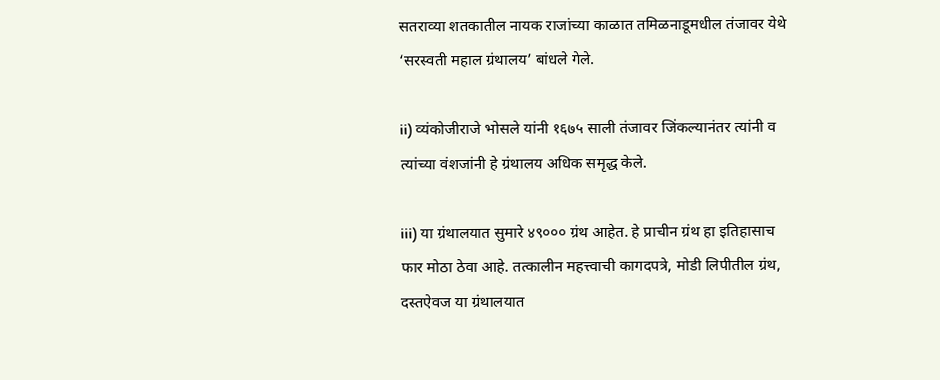सतराव्या शतकातील नायक राजांच्या काळात तमिळनाडूमधील तंजावर येथे ‘सरस्वती महाल ग्रंथालय’ बांधले गेले.

ii) व्यंकोजीराजे भोसले यांनी १६७५ साली तंजावर जिंकल्यानंतर त्यांनी व त्यांच्या वंशजांनी हे ग्रंथालय अधिक समृद्ध केले.

iii) या ग्रंथालयात सुमारे ४९००० ग्रंथ आहेत. हे प्राचीन ग्रंथ हा इतिहासाच फार मोठा ठेवा आहे. तत्कालीन महत्त्वाची कागदपत्रे, मोडी लिपीतील ग्रंथ, दस्तऐवज या ग्रंथालयात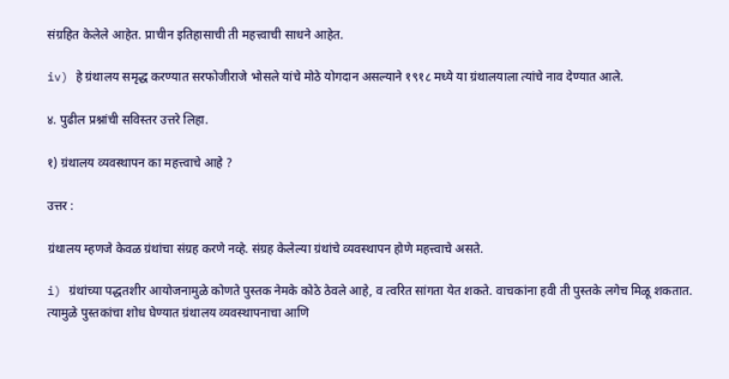संग्रहित केलेले आहेत. प्राचीन इतिहासाची ती महत्त्वाची साधने आहेत.

iv) हे ग्रंथालय समृद्ध करण्यात सरफोजीराजे भोसले यांचे मोठे योगदान असल्याने १९१८ मध्ये या ग्रंथालयाला त्यांचे नाव देण्यात आले.

४. पुढील प्रश्नांची सविस्तर उत्तरे लिहा.

१) ग्रंथालय व्यवस्थापन का महत्त्वाचे आहे ?

उत्तर :

ग्रंथालय म्हणजे केवळ ग्रंथांचा संग्रह करणे नव्हे. संग्रह केलेल्या ग्रंथांचे व्यवस्थापन होणे महत्त्वाचे असते.

i) ग्रंथांच्या पद्धतशीर आयोजनामुळे कोणते पुस्तक नेमके कोठे ठेवले आहे, व त्वरित सांगता येत शकते. वाचकांना हवी ती पुस्तके लगेच मिळू शकतात. त्यामुळे पुस्तकांचा शोध घेण्यात ग्रंथालय व्यवस्थापनाचा आणि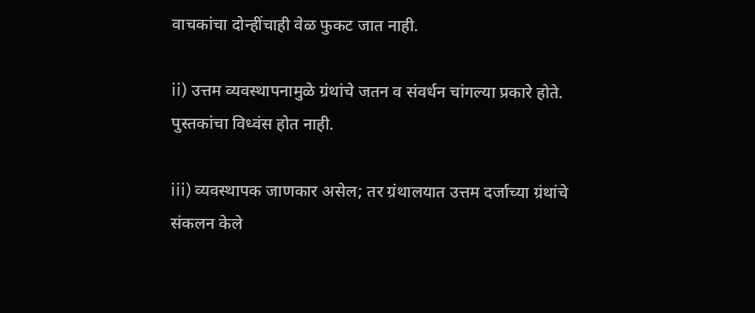वाचकांचा दोन्हींचाही वेळ फुकट जात नाही.

ii) उत्तम व्यवस्थापनामुळे ग्रंथांचे जतन व संवर्धन चांगल्या प्रकारे होते. पुस्तकांचा विध्वंस होत नाही.

iii) व्यवस्थापक जाणकार असेल; तर ग्रंथालयात उत्तम दर्जाच्या ग्रंथांचे संकलन केले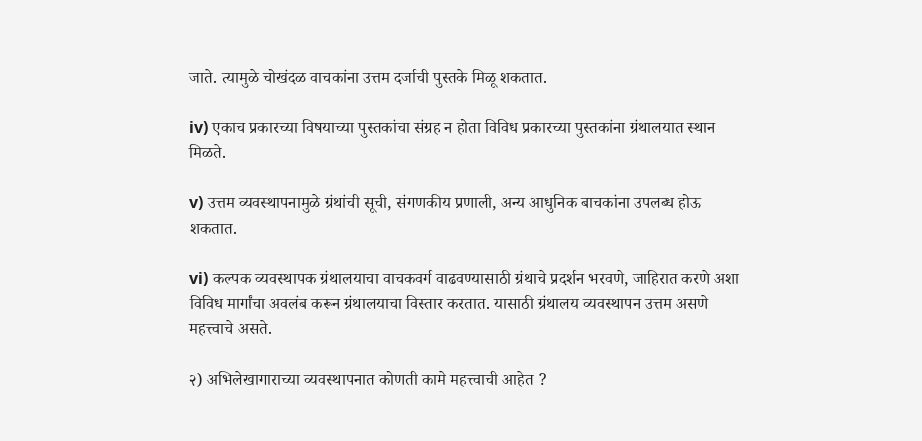जाते. त्यामुळे चोखंदळ वाचकांना उत्तम दर्जाची पुस्तके मिळू शकतात.

iv) एकाच प्रकारच्या विषयाच्या पुस्तकांचा संग्रह न होता विविध प्रकारच्या पुस्तकांना ग्रंथालयात स्थान मिळते.

v) उत्तम व्यवस्थापनामुळे ग्रंथांची सूची, संगणकीय प्रणाली, अन्य आधुनिक बाचकांना उपलब्ध होऊ शकतात.

vi) कल्पक व्यवस्थापक ग्रंथालयाचा वाचकवर्ग वाढवण्यासाठी ग्रंथाचे प्रदर्शन भरवणे, जाहिरात करणे अशा विविध मार्गांचा अवलंब करून ग्रंथालयाचा विस्तार करतात. यासाठी ग्रंथालय व्यवस्थापन उत्तम असणे महत्त्वाचे असते.

२) अभिलेखागाराच्या व्यवस्थापनात कोणती कामे महत्त्वाची आहेत ?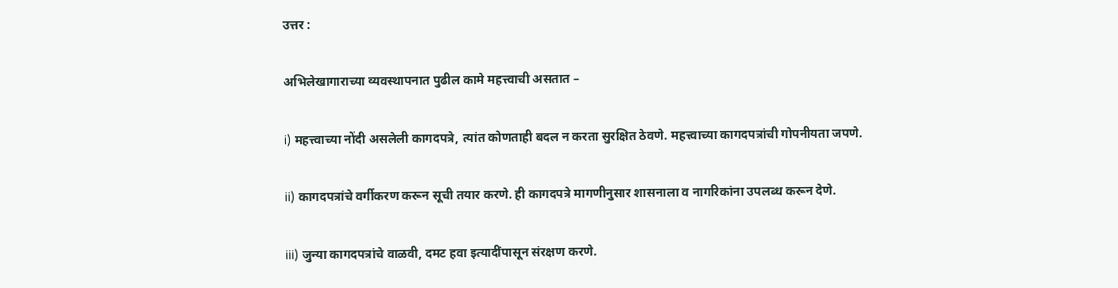उत्तर :

अभिलेखागाराच्या व्यवस्थापनात पुढील कामे महत्त्वाची असतात –

i) महत्त्वाच्या नोंदी असलेली कागदपत्रे, त्यांत कोणताही बदल न करता सुरक्षित ठेवणे. महत्त्वाच्या कागदपत्रांची गोपनीयता जपणे.

ii) कागदपत्रांचे वर्गीकरण करून सूची तयार करणे. ही कागदपत्रे मागणीनुसार शासनाला व नागरिकांना उपलब्ध करून देणे.

iii) जुन्या कागदपत्रांचे वाळवी, दमट हवा इत्यादींपासून संरक्षण करणे.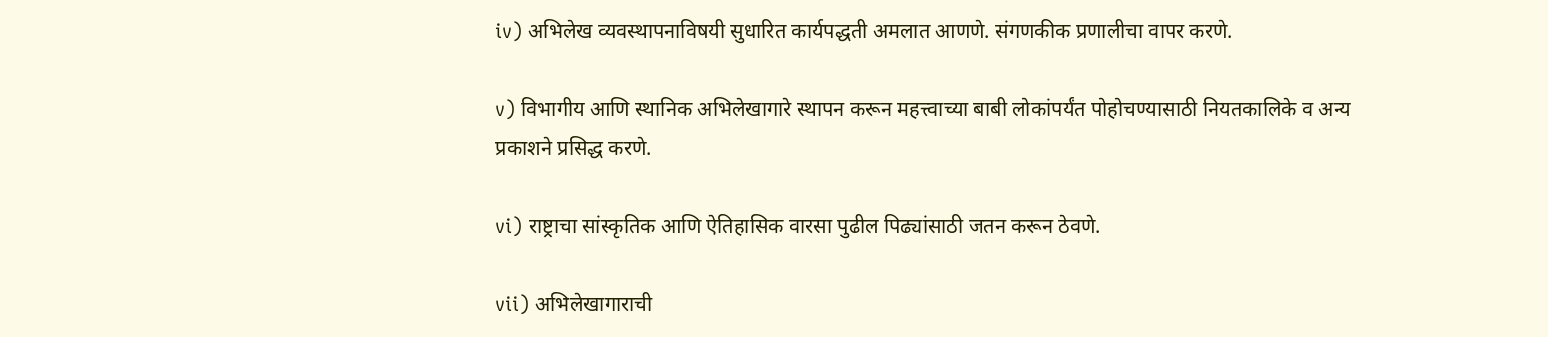iv) अभिलेख व्यवस्थापनाविषयी सुधारित कार्यपद्धती अमलात आणणे. संगणकीक प्रणालीचा वापर करणे.

v) विभागीय आणि स्थानिक अभिलेखागारे स्थापन करून महत्त्वाच्या बाबी लोकांपर्यंत पोहोचण्यासाठी नियतकालिके व अन्य प्रकाशने प्रसिद्ध करणे.

vi) राष्ट्राचा सांस्कृतिक आणि ऐतिहासिक वारसा पुढील पिढ्यांसाठी जतन करून ठेवणे.

vii) अभिलेखागाराची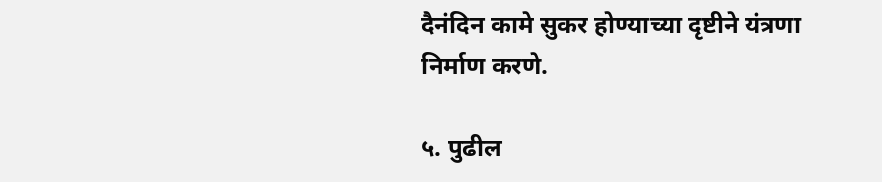दैनंदिन कामे सुकर होण्याच्या दृष्टीने यंत्रणा निर्माण करणे.

५. पुढील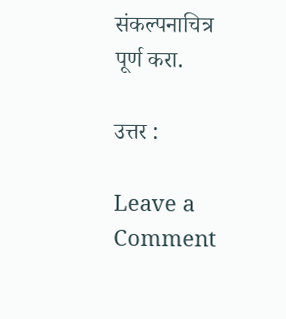संकल्पनाचित्र पूर्ण करा.

उत्तर :

Leave a Comment